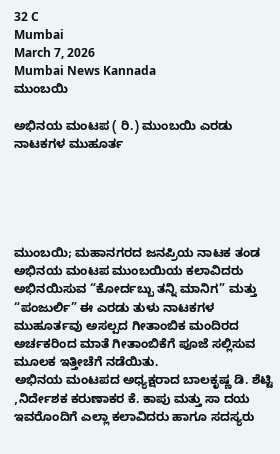32 C
Mumbai
March 7, 2026
Mumbai News Kannada
ಮುಂಬಯಿ

ಅಭಿನಯ ಮಂಟಪ ( ರಿ.) ಮುಂಬಯಿ ಎರಡು ನಾಟಕಗಳ ಮುಹೂರ್ತ





ಮುಂಬಯಿ; ಮಹಾನಗರದ ಜನಪ್ರಿಯ ನಾಟಕ ತಂಡ ಅಭಿನಯ ಮಂಟಪ ಮುಂಬಯಿಯ ಕಲಾವಿದರು ಅಭಿನಯಿಸುವ “ಕೋರ್ದಬ್ಬು ತನ್ನಿ ಮಾನಿಗ” ಮತ್ತು “ಪಂಜುರ್ಲಿ” ಈ ಎರಡು ತುಳು ನಾಟಕಗಳ ಮುಹೂರ್ತವು ಅಸಲ್ಪದ ಗೀತಾಂಬಿಕ ಮಂದಿರದ ಅರ್ಚಕರಿಂದ ಮಾತೆ ಗೀತಾಂಬಿಕೆಗೆ ಪೂಜೆ ಸಲ್ಲಿಸುವ ಮೂಲಕ ಇತ್ತೀಚೆಗೆ ನಡೆಯಿತು.
ಅಭಿನಯ ಮಂಟಪದ ಅಧ್ಯಕ್ಷರಾದ ಬಾಲಕೃಷ್ಣ ಡಿ. ಶೆಟ್ಟಿ ,ನಿರ್ದೇಶಕ ಕರುಣಾಕರ ಕೆ. ಕಾಪು ಮತ್ತು ಸಾ ದಯ ಇವರೊಂದಿಗೆ ಎಲ್ಲಾ ಕಲಾವಿದರು ಹಾಗೂ ಸದಸ್ಯರು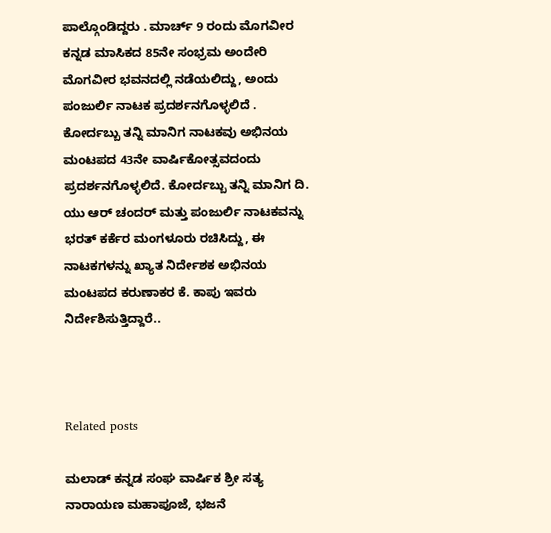ಪಾಲ್ಗೊಂಡಿದ್ದರು . ಮಾರ್ಚ್ 9 ರಂದು ಮೊಗವೀರ ಕನ್ನಡ ಮಾಸಿಕದ 85ನೇ ಸಂಭ್ರಮ ಅಂದೇರಿ ಮೊಗವೀರ ಭವನದಲ್ಲಿ ನಡೆಯಲಿದ್ದು, ಅಂದು ಪಂಜುರ್ಲಿ ನಾಟಕ ಪ್ರದರ್ಶನಗೊಳ್ಳಲಿದೆ . ಕೋರ್ದಬ್ಬು ತನ್ನಿ ಮಾನಿಗ ನಾಟಕವು ಅಭಿನಯ ಮಂಟಪದ 43ನೇ ವಾರ್ಷಿಕೋತ್ಸವದಂದು ಪ್ರದರ್ಶನಗೊಳ್ಳಲಿದೆ. ಕೋರ್ದಬ್ಬು ತನ್ನಿ ಮಾನಿಗ ದಿ. ಯು ಆರ್ ಚಂದರ್ ಮತ್ತು ಪಂಜುರ್ಲಿ ನಾಟಕವನ್ನು ಭರತ್ ಕರ್ಕೆರ ಮಂಗಳೂರು ರಚಿಸಿದ್ದು, ಈ ನಾಟಕಗಳನ್ನು ಖ್ಯಾತ ನಿರ್ದೇಶಕ ಅಭಿನಯ ಮಂಟಪದ ಕರುಣಾಕರ ಕೆ. ಕಾಪು ಇವರು ನಿರ್ದೇಶಿಸುತ್ತಿದ್ದಾರೆ..



Related posts

ಮಲಾಡ್ ಕನ್ನಡ ಸಂಘ ವಾರ್ಷಿಕ ಶ್ರೀ ಸತ್ಯ ನಾರಾಯಣ ಮಹಾಪೂಜೆ, ಭಜನೆ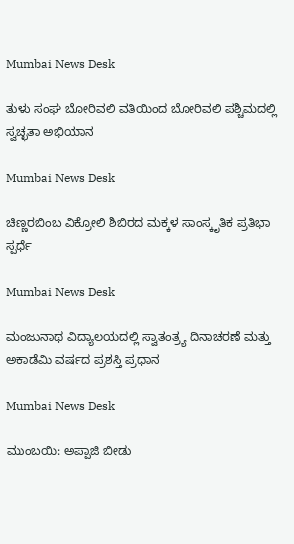Mumbai News Desk

ತುಳು ಸಂಘ ಬೋರಿವಲಿ ವತಿಯಿಂದ ಬೋರಿವಲಿ ಪಶ್ಚಿಮದಲ್ಲಿ ಸ್ವಚ್ಛತಾ ಅಭಿಯಾನ

Mumbai News Desk

ಚಿಣ್ಣರಬಿಂಬ ವಿಕ್ರೋಲಿ ಶಿಬಿರದ ಮಕ್ಕಳ ಸಾಂಸ್ಕೃತಿಕ ಪ್ರತಿಭಾ ಸ್ಪರ್ಧೆ

Mumbai News Desk

ಮಂಜುನಾಥ ವಿದ್ಯಾಲಯದಲ್ಲಿ ಸ್ವಾತಂತ್ರ್ಯ ದಿನಾಚರಣೆ ಮತ್ತು ಅಕಾಡೆಮಿ ವರ್ಷದ ಪ್ರಶಸ್ತಿ ಪ್ರಧಾನ

Mumbai News Desk

ಮುಂಬಯಿ: ಅಪ್ಪಾಜಿ ಬೀಡು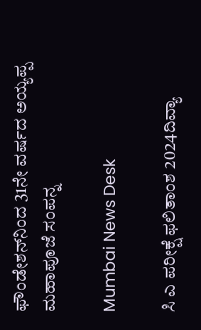ಫೌಂಡೇಶನ್‌ನಿಂದ 31ನೇ ವರ್ಷದ ಅಯ್ಯಪ್ಪ ಮಹಾಪೂಜೆ ಸಂಪನ್ನ

Mumbai News Desk

ಸಿ ಎ ಪರೀಕ್ಷೆ ಫಲಿತಾಂಶ 2024ದಿವ್ಯಾ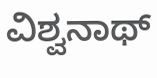ವಿಶ್ವನಾಥ್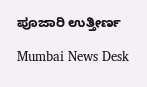ಪೂಜಾರಿ ಉತ್ತೀರ್ಣ

Mumbai News Desk